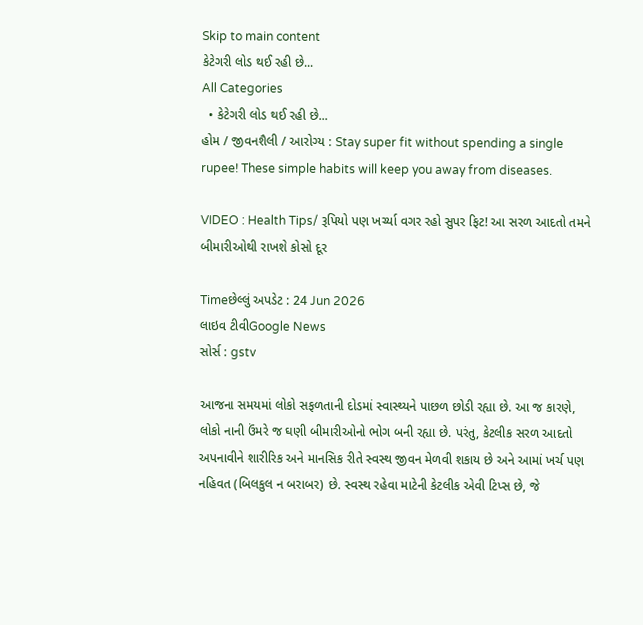Skip to main content
કેટેગરી લોડ થઈ રહી છે...
All Categories
  • કેટેગરી લોડ થઈ રહી છે...
હોમ / જીવનશૈલી / આરોગ્ય : Stay super fit without spending a single rupee! These simple habits will keep you away from diseases.

VIDEO : Health Tips/ રૂપિયો પણ ખર્ચ્યા વગર રહો સુપર ફિટ! આ સરળ આદતો તમને બીમારીઓથી રાખશે કોસો દૂર

Timeછેલ્લું અપડેટ : 24 Jun 2026
લાઇવ ટીવીGoogle News
સોર્સ : gstv

આજના સમયમાં લોકો સફળતાની દોડમાં સ્વાસ્થ્યને પાછળ છોડી રહ્યા છે. આ જ કારણે, લોકો નાની ઉંમરે જ ઘણી બીમારીઓનો ભોગ બની રહ્યા છે. પરંતુ, કેટલીક સરળ આદતો અપનાવીને શારીરિક અને માનસિક રીતે સ્વસ્થ જીવન મેળવી શકાય છે અને આમાં ખર્ચ પણ નહિવત (બિલકુલ ન બરાબર) છે. સ્વસ્થ રહેવા માટેની કેટલીક એવી ટિપ્સ છે, જે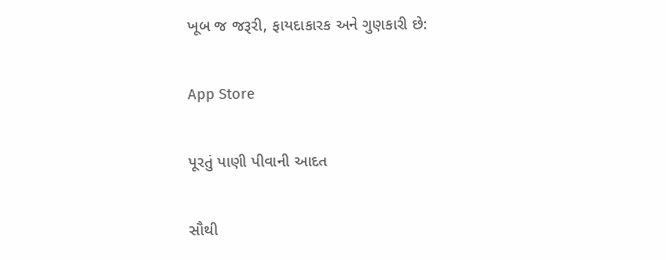ખૂબ જ જરૂરી, ફાયદાકારક અને ગુણકારી છે:

App Store

પૂરતું પાણી પીવાની આદત

સૌથી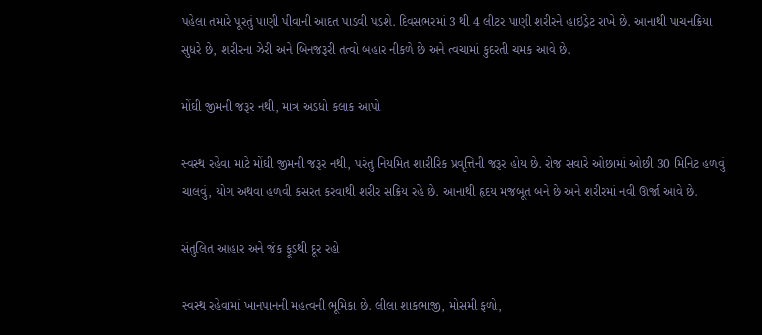પહેલા તમારે પૂરતું પાણી પીવાની આદત પાડવી પડશે. દિવસભરમાં 3 થી 4 લીટર પાણી શરીરને હાઇડ્રેટ રાખે છે. આનાથી પાચનક્રિયા સુધરે છે, શરીરના ઝેરી અને બિનજરૂરી તત્વો બહાર નીકળે છે અને ત્વચામાં કુદરતી ચમક આવે છે.

મોંઘી જીમની જરૂર નથી, માત્ર અડધો કલાક આપો

સ્વસ્થ રહેવા માટે મોંઘી જીમની જરૂર નથી, પરંતુ નિયમિત શારીરિક પ્રવૃત્તિની જરૂર હોય છે. રોજ સવારે ઓછામાં ઓછી 30 મિનિટ હળવું ચાલવું, યોગ અથવા હળવી કસરત કરવાથી શરીર સક્રિય રહે છે. આનાથી હૃદય મજબૂત બને છે અને શરીરમાં નવી ઊર્જા આવે છે.

સંતુલિત આહાર અને જંક ફૂડથી દૂર રહો

સ્વસ્થ રહેવામાં ખાનપાનની મહત્વની ભૂમિકા છે. લીલા શાકભાજી, મોસમી ફળો,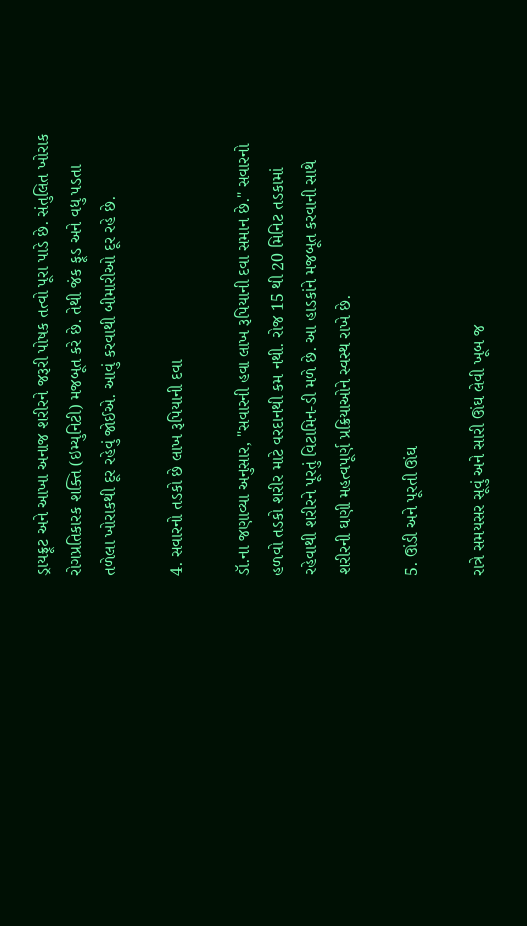ડ્રાયફ્રૂટ અને આખા અનાજ શરીરને જરૂરી પોષક તત્વો પૂરા પાડે છે. સંતુલિત ખોરાક રોગપ્રતિકારક શક્તિ (ઇમ્યુનિટી) મજબૂત કરે છે. તેથી જંક ફૂડ અને વધુ પડતા તળેલા ખોરાકથી દૂર રહેવું જોઈએ. આવું કરવાથી બીમારીઓ દૂર રહે છે.

4. સવારનો તડકો છે લાખ રૂપિયાની દવા

ડૉ.ના જણાવ્યા અનુસાર, "સવારની હવા લાખ રૂપિયાની દવા સમાન છે." સવારનો હળવો તડકો શરીર માટે વરદાનથી કમ નથી. રોજ 15 થી 20 મિનિટ તડકામાં રહેવાથી શરીરને પૂરતું વિટામિન-ડી મળે છે. આ હાડકાંને મજબૂત કરવાની સાથે શરીરની ઘણી મહત્વપૂર્ણ પ્રક્રિયાઓને સ્વસ્થ રાખે છે.

5. ઊંડી અને પૂરતી ઊંઘ

રાત્રે સમયસર સૂવું અને સારી ઊંઘ લેવી ખૂબ જ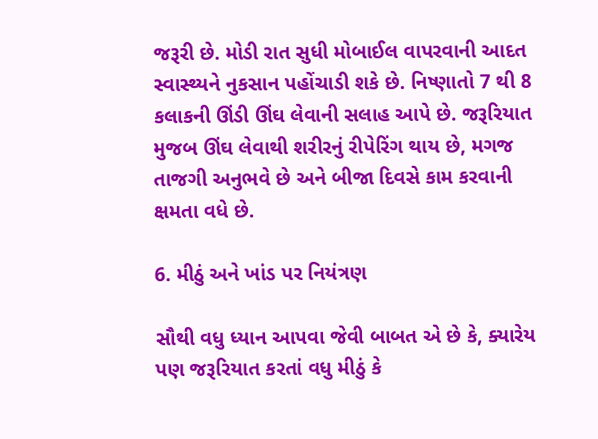જરૂરી છે. મોડી રાત સુધી મોબાઈલ વાપરવાની આદત સ્વાસ્થ્યને નુકસાન પહોંચાડી શકે છે. નિષ્ણાતો 7 થી 8 કલાકની ઊંડી ઊંઘ લેવાની સલાહ આપે છે. જરૂરિયાત મુજબ ઊંઘ લેવાથી શરીરનું રીપેરિંગ થાય છે, મગજ તાજગી અનુભવે છે અને બીજા દિવસે કામ કરવાની ક્ષમતા વધે છે.

6. મીઠું અને ખાંડ પર નિયંત્રણ

સૌથી વધુ ધ્યાન આપવા જેવી બાબત એ છે કે, ક્યારેય પણ જરૂરિયાત કરતાં વધુ મીઠું કે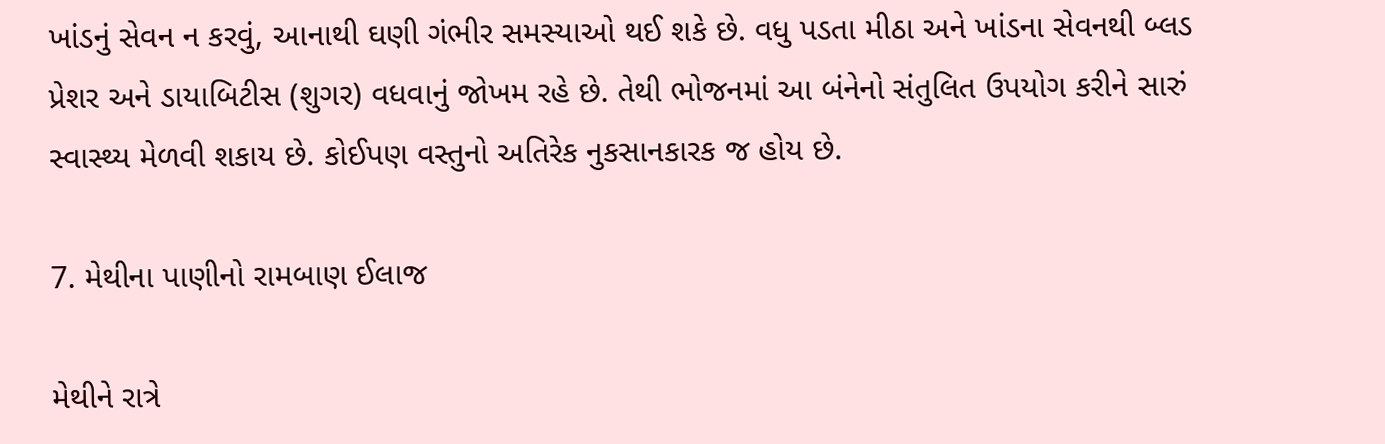ખાંડનું સેવન ન કરવું, આનાથી ઘણી ગંભીર સમસ્યાઓ થઈ શકે છે. વધુ પડતા મીઠા અને ખાંડના સેવનથી બ્લડ પ્રેશર અને ડાયાબિટીસ (શુગર) વધવાનું જોખમ રહે છે. તેથી ભોજનમાં આ બંનેનો સંતુલિત ઉપયોગ કરીને સારું સ્વાસ્થ્ય મેળવી શકાય છે. કોઈપણ વસ્તુનો અતિરેક નુકસાનકારક જ હોય છે.

7. મેથીના પાણીનો રામબાણ ઈલાજ

મેથીને રાત્રે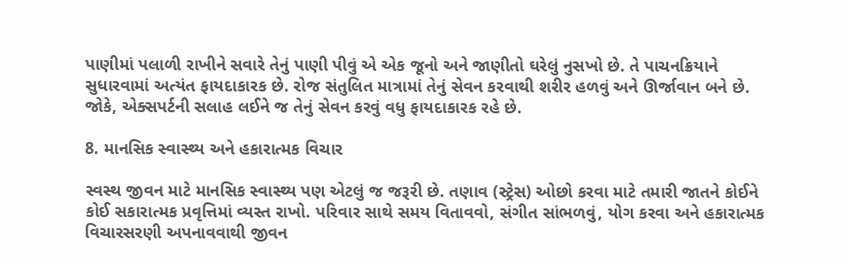પાણીમાં પલાળી રાખીને સવારે તેનું પાણી પીવું એ એક જૂનો અને જાણીતો ઘરેલું નુસખો છે. તે પાચનક્રિયાને સુધારવામાં અત્યંત ફાયદાકારક છે. રોજ સંતુલિત માત્રામાં તેનું સેવન કરવાથી શરીર હળવું અને ઊર્જાવાન બને છે. જોકે, એક્સપર્ટની સલાહ લઈને જ તેનું સેવન કરવું વધુ ફાયદાકારક રહે છે.

8. માનસિક સ્વાસ્થ્ય અને હકારાત્મક વિચાર

સ્વસ્થ જીવન માટે માનસિક સ્વાસ્થ્ય પણ એટલું જ જરૂરી છે. તણાવ (સ્ટ્રેસ) ઓછો કરવા માટે તમારી જાતને કોઈને કોઈ સકારાત્મક પ્રવૃત્તિમાં વ્યસ્ત રાખો. પરિવાર સાથે સમય વિતાવવો, સંગીત સાંભળવું, યોગ કરવા અને હકારાત્મક વિચારસરણી અપનાવવાથી જીવન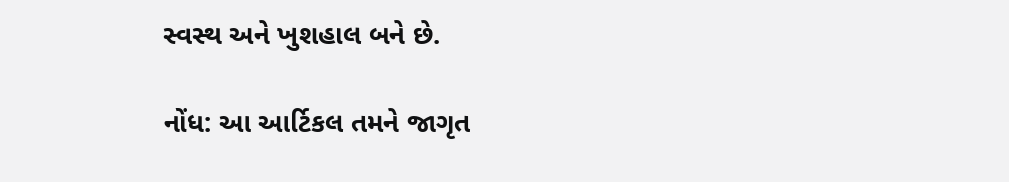સ્વસ્થ અને ખુશહાલ બને છે.

નોંધ: આ આર્ટિકલ તમને જાગૃત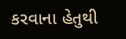કરવાના હેતુથી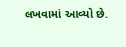લખવામાં આવ્યો છે.